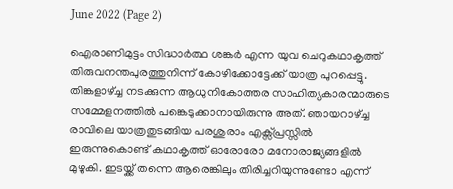June 2022 (Page 2)

ഐരാണിമുട്ടം സിദ്ധാർത്ഥ ശങ്കർ എന്ന യുവ ചെറുകഥാകൃത്ത് തിരുവനന്തപുരത്തുനിന്ന് കോഴിക്കോട്ടേക്ക് യാത്ര പുറപ്പെട്ടു. തിങ്കളാഴ്ച്ച നടക്കുന്ന ആധുനികോത്തര സാഹിത്യകാരന്മാരുടെ സമ്മേളനത്തിൽ പങ്കെടുക്കാനായിരുന്നു അത്. ഞായറാഴ്ച്ച രാവിലെ യാത്രതുടങ്ങിയ പരശുരാം എക്സ്പ്രസ്സിൽ ഇരുന്നുകൊണ്ട് കഥാകൃത്ത് ഓരോരോ മനോരാജ്യങ്ങളിൽ മുഴുകി. ഇടയ്ക്ക് തന്നെ ആരെങ്കിലും തിരിച്ചറിയുന്നുണ്ടോ എന്ന്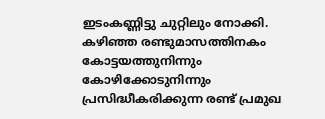ഇടംകണ്ണിട്ടു ചുറ്റിലും നോക്കി. കഴിഞ്ഞ രണ്ടുമാസത്തിനകം കോട്ടയത്തുനിന്നും കോഴിക്കോടുനിന്നും പ്രസിദ്ധീകരിക്കുന്ന രണ്ട് പ്രമുഖ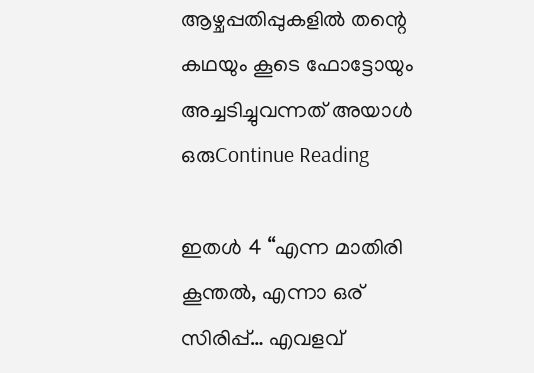ആഴ്ചപ്പതിപ്പുകളിൽ തന്റെ കഥയും കൂടെ ഫോട്ടോയും അച്ചടിച്ചുവന്നത് അയാൾ ഒരുContinue Reading

ഇതൾ 4 “എന്ന മാതിരി കൂന്തൽ, എന്നാ ഒര് സിരിപ്പ്… എവളവ്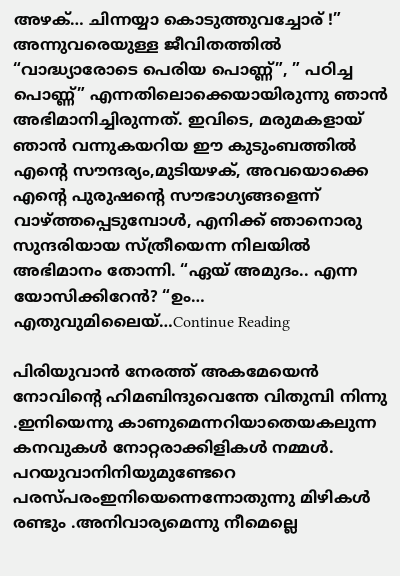അഴക്… ചിന്നയ്യാ കൊടുത്തുവച്ചോര് !” അന്നുവരെയുള്ള ജീവിതത്തിൽ “വാദ്ധ്യാരോടെ പെരിയ പൊണ്ണ്”, ” പഠിച്ച പൊണ്ണ്” എന്നതിലൊക്കെയായിരുന്നു ഞാൻ അഭിമാനിച്ചിരുന്നത്. ഇവിടെ, മരുമകളായ് ഞാൻ വന്നുകയറിയ ഈ കുടുംബത്തിൽ എന്റെ സൗന്ദര്യം,മുടിയഴക്, അവയൊക്കെ എന്റെ പുരുഷന്റെ സൗഭാഗ്യങ്ങളെന്ന് വാഴ്ത്തപ്പെടുമ്പോൾ, എനിക്ക് ഞാനൊരു സുന്ദരിയായ സ്ത്രീയെന്ന നിലയിൽ അഭിമാനം തോന്നി. “ഏയ് അമുദം.. എന്ന യോസിക്കിറേൻ? “ഉം… എതുവുമിലൈയ്…Continue Reading

പിരിയുവാൻ നേരത്ത് അകമേയെൻ നോവിന്റെ ഹിമബിന്ദുവെന്തേ വിതുമ്പി നിന്നു .ഇനിയെന്നു കാണുമെന്നറിയാതെയകലുന്ന കനവുകൾ നോറ്റരാക്കിളികൾ നമ്മൾ. പറയുവാനിനിയുമുണ്ടേറെ പരസ്പരംഇനിയെന്നെന്നോതുന്നു മിഴികൾ രണ്ടും .അനിവാര്യമെന്നു നീമെല്ലെ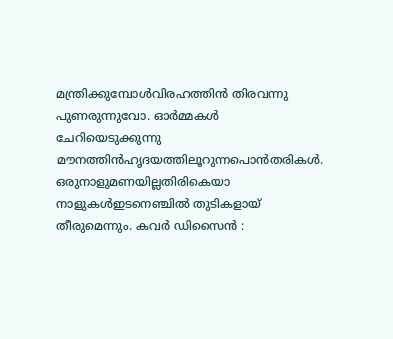മന്ത്രിക്കുമ്പോൾവിരഹത്തിൻ തിരവന്നു പുണരുന്നുവോ. ഓർമ്മകൾ ചേറിയെടുക്കുന്നു മൗനത്തിൻഹൃദയത്തിലൂറുന്നപൊൻതരികൾ. ഒരുനാളുമണയില്ലതിരികെയാ നാളുകൾഇടനെഞ്ചിൽ തുടികളായ് തീരുമെന്നും. കവർ ഡിസൈൻ :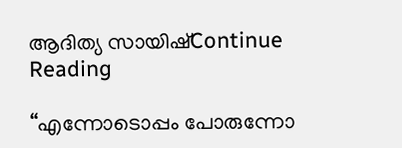ആദിത്യ സായിഷ്Continue Reading

“എന്നോടൊപ്പം പോരുന്നോ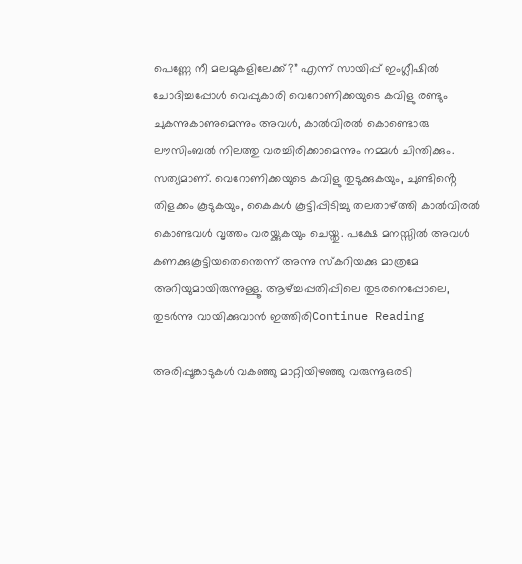പെണ്ണേ നീ മലമുകളിലേക്ക്?” എന്ന് സായിപ്പ് ഇംഗ്ലീഷിൽ ചോദിച്ചപ്പോൾ വെപ്പുകാരി വെറോണിക്കയുടെ കവിളു രണ്ടും ചുകന്നുകാണുമെന്നും അവൾ, കാൽവിരൽ കൊണ്ടൊരു ലൗസിംബൽ നിലത്തു വരച്ചിരിക്കാമെന്നും നമ്മൾ ചിന്തിക്കും. സത്യമാണ്. വെറോണിക്കയുടെ കവിളു തുടുക്കുകയും, ചുണ്ടിൻ്റെ തിളക്കം കൂടുകയും, കൈകൾ കൂട്ടിപ്പിടിച്ചു തലതാഴ്ത്തി കാൽവിരൽ കൊണ്ടവൾ വൃത്തം വരയ്ക്കുകയും ചെയ്തു. പക്ഷേ മനസ്സിൽ അവൾ കണക്കുകൂട്ടിയതെന്തെന്ന് അന്നു സ്‌കറിയക്കു മാത്രമേ അറിയുമായിരുന്നുള്ളൂ. ആഴ്ച്ചപ്പതിപ്പിലെ തുടരനെപ്പോലെ, തുടർന്നു വായിക്കുവാൻ ഇത്തിരിContinue Reading

അരിപ്പൂങ്കാടുകൾ വകഞ്ഞു മാറ്റിയിഴഞ്ഞു വരുന്നൂഒരടി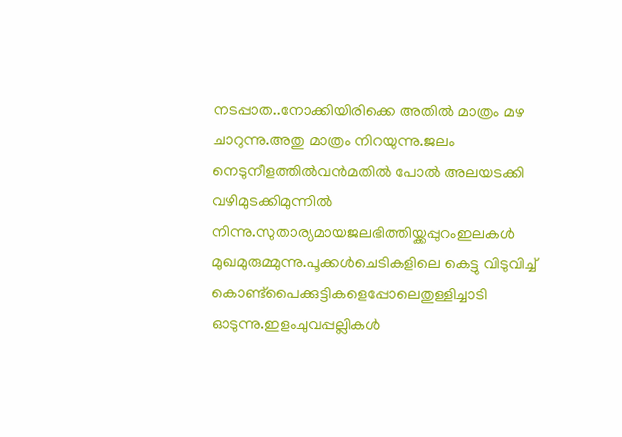നടപ്പാത..നോക്കിയിരിക്കെ അതിൽ മാത്രം മഴ ചാറുന്നു.അതു മാത്രം നിറയുന്നു.ജലം നെടുനീളത്തിൽവൻമതിൽ പോൽ അലയടക്കി വഴിമുടക്കിമുന്നിൽ നിന്നു.സുതാര്യമായജലഭിത്തിയ്ക്കപ്പുറംഇലകൾ മുഖമുരുമ്മുന്നു.പൂക്കൾചെടികളിലെ കെട്ടു വിടുവിച്ച് കൊണ്ട്പൈക്കുട്ടികളെപ്പോലെതുള്ളിച്ചാടി ഓടുന്നു.ഇളംചുവപ്പല്ലികൾ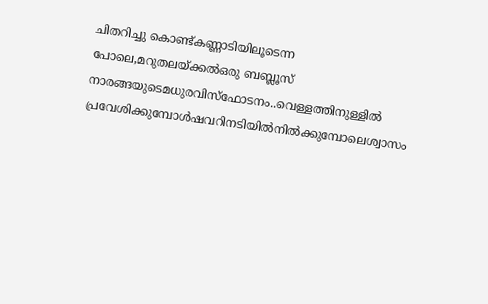ചിതറിച്ചു കൊണ്ട്കണ്ണാടിയിലൂടെന്ന പോലെ,മറുതലയ്ക്കൽഒരു ബബ്ലൂസ് നാരങ്ങയുടെമധുരവിസ്ഫോടനം..വെള്ളത്തിനുള്ളിൽ പ്രവേശിക്കുമ്പോൾഷവറിനടിയിൽനിൽക്കുമ്പോലെശ്വാസം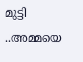മുട്ടി ..അമ്മയെ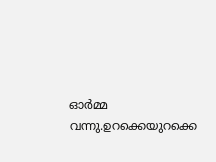ഓർമ്മ വന്നു.ഉറക്കെയുറക്കെ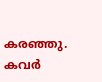കരഞ്ഞു. കവർ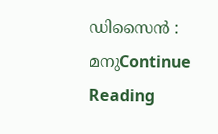ഡിസൈൻ : മനുContinue Reading